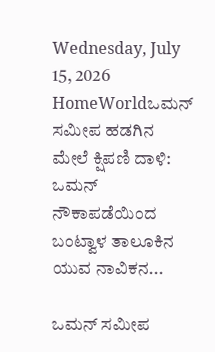Wednesday, July 15, 2026
HomeWorldಒಮನ್ ಸಮೀಪ ಹಡಗಿನ ಮೇಲೆ ಕ್ಷಿಪಣಿ ದಾಳಿ: ಒಮನ್ ನೌಕಾಪಡೆಯಿಂದ ಬಂಟ್ವಾಳ ತಾಲೂಕಿನ ಯುವ ನಾವಿಕನ...

ಒಮನ್ ಸಮೀಪ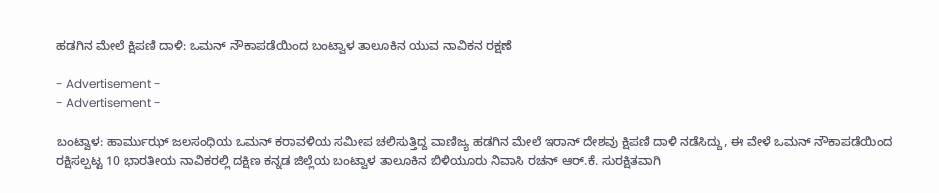ಹಡಗಿನ ಮೇಲೆ ಕ್ಷಿಪಣಿ ದಾಳಿ: ಒಮನ್ ನೌಕಾಪಡೆಯಿಂದ ಬಂಟ್ವಾಳ ತಾಲೂಕಿನ ಯುವ ನಾವಿಕನ ರಕ್ಷಣೆ

- Advertisement -
- Advertisement -

ಬಂಟ್ವಾಳ: ಹಾರ್ಮುಝ್ ಜಲಸಂಧಿಯ ಒಮನ್ ಕರಾವಳಿಯ ಸಮೀಪ ಚಲಿಸುತ್ತಿದ್ದ ವಾಣಿಜ್ಯ ಹಡಗಿನ ಮೇಲೆ ಇರಾನ್ ದೇಶವು ಕ್ಷಿಪಣಿ ದಾಳಿ ನಡೆಸಿದ್ದು, ಈ ವೇಳೆ ಒಮನ್ ನೌಕಾಪಡೆಯಿಂದ ರಕ್ಷಿಸಲ್ಪಟ್ಟ 10 ಭಾರತೀಯ ನಾವಿಕರಲ್ಲಿ ದಕ್ಷಿಣ ಕನ್ನಡ ಜಿಲ್ಲೆಯ ಬಂಟ್ವಾಳ ತಾಲೂಕಿನ ಬಿಳಿಯೂರು ನಿವಾಸಿ ರಚನ್ ಆರ್.ಕೆ. ಸುರಕ್ಷಿತವಾಗಿ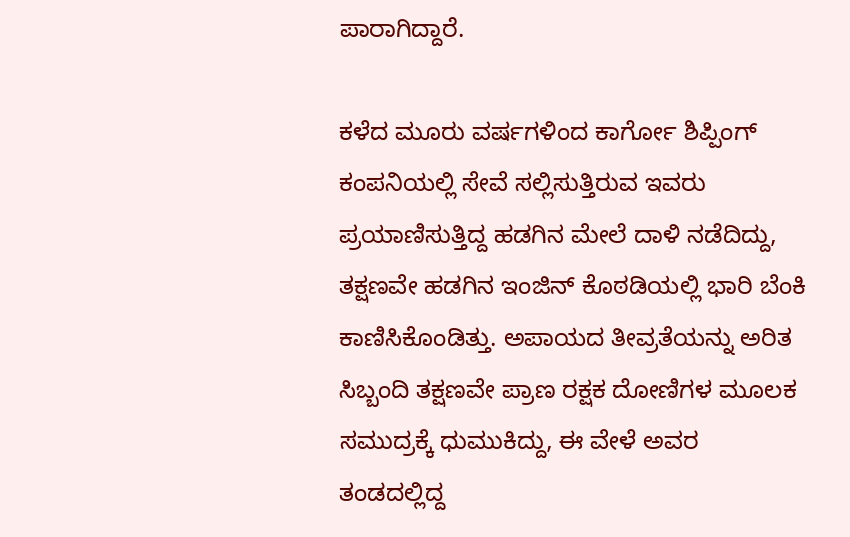ಪಾರಾಗಿದ್ದಾರೆ.

ಕಳೆದ ಮೂರು ವರ್ಷಗಳಿಂದ ಕಾರ್ಗೋ ಶಿಪ್ಪಿಂಗ್ ಕಂಪನಿಯಲ್ಲಿ ಸೇವೆ ಸಲ್ಲಿಸುತ್ತಿರುವ ಇವರು ಪ್ರಯಾಣಿಸುತ್ತಿದ್ದ ಹಡಗಿನ ಮೇಲೆ ದಾಳಿ ನಡೆದಿದ್ದು, ತಕ್ಷಣವೇ ಹಡಗಿನ ಇಂಜಿನ್ ಕೊಠಡಿಯಲ್ಲಿ ಭಾರಿ ಬೆಂಕಿ ಕಾಣಿಸಿಕೊಂಡಿತ್ತು. ಅಪಾಯದ ತೀವ್ರತೆಯನ್ನು ಅರಿತ ಸಿಬ್ಬಂದಿ ತಕ್ಷಣವೇ ಪ್ರಾಣ ರಕ್ಷಕ ದೋಣಿಗಳ ಮೂಲಕ ಸಮುದ್ರಕ್ಕೆ ಧುಮುಕಿದ್ದು, ಈ ವೇಳೆ ಅವರ ತಂಡದಲ್ಲಿದ್ದ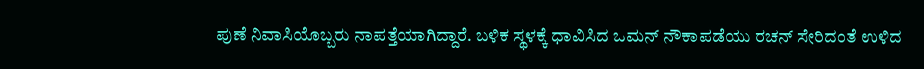ಪುಣೆ ನಿವಾಸಿಯೊಬ್ಬರು ನಾಪತ್ತೆಯಾಗಿದ್ದಾರೆ. ಬಳಿಕ ಸ್ಥಳಕ್ಕೆ ಧಾವಿಸಿದ ಒಮನ್ ನೌಕಾಪಡೆಯು ರಚನ್ ಸೇರಿದಂತೆ ಉಳಿದ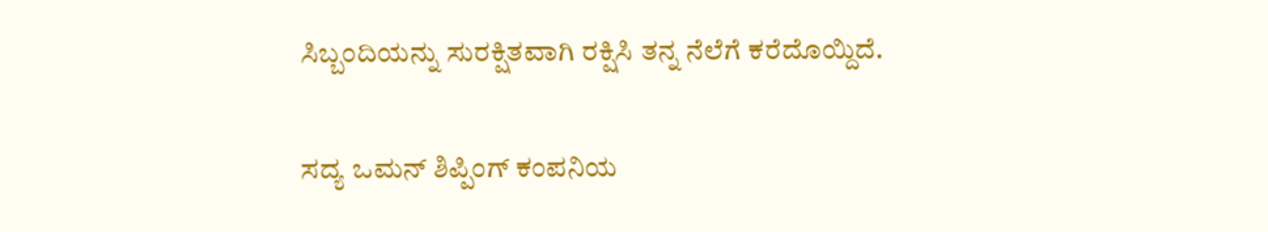ಸಿಬ್ಬಂದಿಯನ್ನು ಸುರಕ್ಷಿತವಾಗಿ ರಕ್ಷಿಸಿ ತನ್ನ ನೆಲೆಗೆ ಕರೆದೊಯ್ದಿದೆ.

ಸದ್ಯ ಒಮನ್ ಶಿಪ್ಪಿಂಗ್ ಕಂಪನಿಯ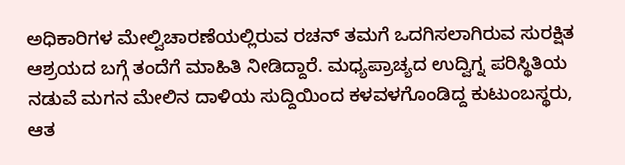ಅಧಿಕಾರಿಗಳ ಮೇಲ್ವಿಚಾರಣೆಯಲ್ಲಿರುವ ರಚನ್ ತಮಗೆ ಒದಗಿಸಲಾಗಿರುವ ಸುರಕ್ಷಿತ ಆಶ್ರಯದ ಬಗ್ಗೆ ತಂದೆಗೆ ಮಾಹಿತಿ ನೀಡಿದ್ದಾರೆ. ಮಧ್ಯಪ್ರಾಚ್ಯದ ಉದ್ವಿಗ್ನ ಪರಿಸ್ಥಿತಿಯ ನಡುವೆ ಮಗನ ಮೇಲಿನ ದಾಳಿಯ ಸುದ್ದಿಯಿಂದ ಕಳವಳಗೊಂಡಿದ್ದ ಕುಟುಂಬಸ್ಥರು, ಆತ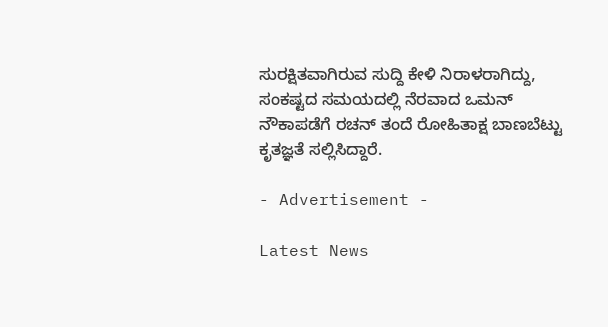ಸುರಕ್ಷಿತವಾಗಿರುವ ಸುದ್ದಿ ಕೇಳಿ ನಿರಾಳರಾಗಿದ್ದು, ಸಂಕಷ್ಟದ ಸಮಯದಲ್ಲಿ ನೆರವಾದ ಒಮನ್ ನೌಕಾಪಡೆಗೆ ರಚನ್ ತಂದೆ ರೋಹಿತಾಕ್ಷ ಬಾಣಬೆಟ್ಟು ಕೃತಜ್ಞತೆ ಸಲ್ಲಿಸಿದ್ದಾರೆ.

- Advertisement -

Latest News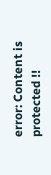error: Content is protected !!